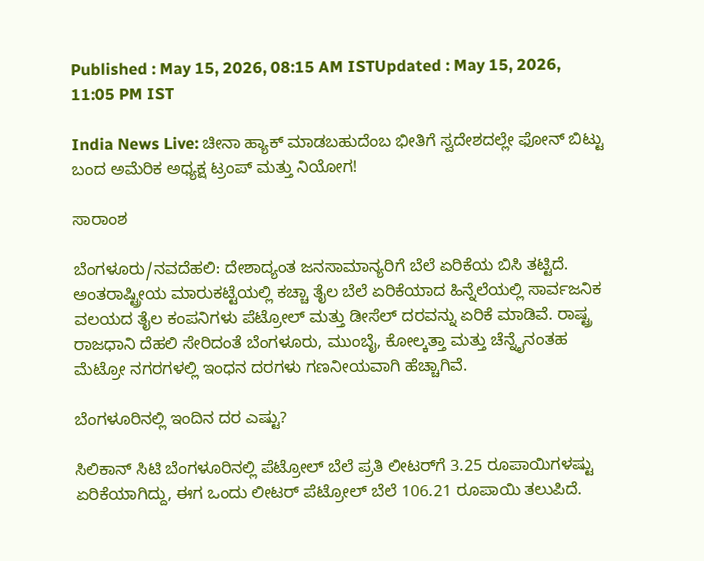Published : May 15, 2026, 08:15 AM ISTUpdated : May 15, 2026, 11:05 PM IST

India News Live: ಚೀನಾ ಹ್ಯಾಕ್ ಮಾಡಬಹುದೆಂಬ ಭೀತಿಗೆ ಸ್ವದೇಶದಲ್ಲೇ ಫೋನ್‌ ಬಿಟ್ಟು ಬಂದ ಅಮೆರಿಕ ಅಧ್ಯಕ್ಷ ಟ್ರಂಪ್ ಮತ್ತು ನಿಯೋಗ!

ಸಾರಾಂಶ

ಬೆಂಗಳೂರು/ನವದೆಹಲಿ: ದೇಶಾದ್ಯಂತ ಜನಸಾಮಾನ್ಯರಿಗೆ ಬೆಲೆ ಏರಿಕೆಯ ಬಿಸಿ ತಟ್ಟಿದೆ. ಅಂತರಾಷ್ಟ್ರೀಯ ಮಾರುಕಟ್ಟೆಯಲ್ಲಿ ಕಚ್ಚಾ ತೈಲ ಬೆಲೆ ಏರಿಕೆಯಾದ ಹಿನ್ನೆಲೆಯಲ್ಲಿ ಸಾರ್ವಜನಿಕ ವಲಯದ ತೈಲ ಕಂಪನಿಗಳು ಪೆಟ್ರೋಲ್ ಮತ್ತು ಡೀಸೆಲ್ ದರವನ್ನು ಏರಿಕೆ ಮಾಡಿವೆ. ರಾಷ್ಟ್ರ ರಾಜಧಾನಿ ದೆಹಲಿ ಸೇರಿದಂತೆ ಬೆಂಗಳೂರು, ಮುಂಬೈ, ಕೋಲ್ಕತ್ತಾ ಮತ್ತು ಚೆನ್ನೈನಂತಹ ಮೆಟ್ರೋ ನಗರಗಳಲ್ಲಿ ಇಂಧನ ದರಗಳು ಗಣನೀಯವಾಗಿ ಹೆಚ್ಚಾಗಿವೆ.

ಬೆಂಗಳೂರಿನಲ್ಲಿ ಇಂದಿನ ದರ ಎಷ್ಟು?

ಸಿಲಿಕಾನ್ ಸಿಟಿ ಬೆಂಗಳೂರಿನಲ್ಲಿ ಪೆಟ್ರೋಲ್ ಬೆಲೆ ಪ್ರತಿ ಲೀಟರ್‌ಗೆ 3.25 ರೂಪಾಯಿಗಳಷ್ಟು ಏರಿಕೆಯಾಗಿದ್ದು, ಈಗ ಒಂದು ಲೀಟರ್ ಪೆಟ್ರೋಲ್ ಬೆಲೆ 106.21 ರೂಪಾಯಿ ತಲುಪಿದೆ.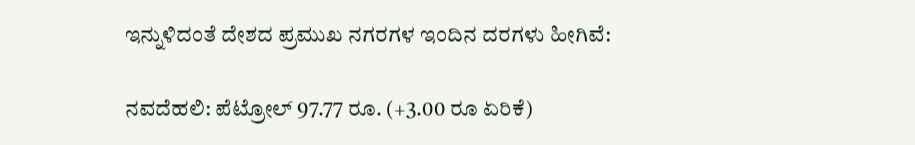ಇನ್ನುಳಿದಂತೆ ದೇಶದ ಪ್ರಮುಖ ನಗರಗಳ ಇಂದಿನ ದರಗಳು ಹೀಗಿವೆ:

ನವದೆಹಲಿ: ಪೆಟ್ರೋಲ್ 97.77 ರೂ. (+3.00 ರೂ ಏರಿಕೆ)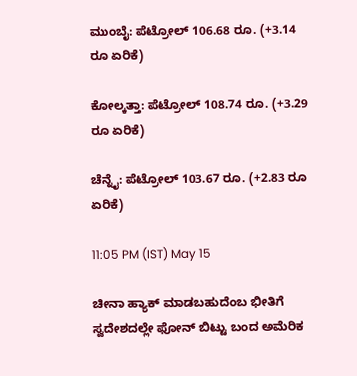ಮುಂಬೈ: ಪೆಟ್ರೋಲ್ 106.68 ರೂ. (+3.14 ರೂ ಏರಿಕೆ)

ಕೋಲ್ಕತ್ತಾ: ಪೆಟ್ರೋಲ್ 108.74 ರೂ. (+3.29 ರೂ ಏರಿಕೆ)

ಚೆನ್ನೈ: ಪೆಟ್ರೋಲ್ 103.67 ರೂ. (+2.83 ರೂ ಏರಿಕೆ)

11:05 PM (IST) May 15

ಚೀನಾ ಹ್ಯಾಕ್ ಮಾಡಬಹುದೆಂಬ ಭೀತಿಗೆ ಸ್ವದೇಶದಲ್ಲೇ ಫೋನ್‌ ಬಿಟ್ಟು ಬಂದ ಅಮೆರಿಕ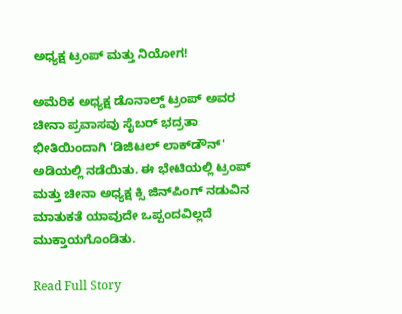ಅಧ್ಯಕ್ಷ ಟ್ರಂಪ್ ಮತ್ತು ನಿಯೋಗ!

ಅಮೆರಿಕ ಅಧ್ಯಕ್ಷ ಡೊನಾಲ್ಡ್ ಟ್ರಂಪ್ ಅವರ ಚೀನಾ ಪ್ರವಾಸವು ಸೈಬರ್ ಭದ್ರತಾ ಭೀತಿಯಿಂದಾಗಿ 'ಡಿಜಿಟಲ್ ಲಾಕ್‌ಡೌನ್' ಅಡಿಯಲ್ಲಿ ನಡೆಯಿತು. ಈ ಭೇಟಿಯಲ್ಲಿ ಟ್ರಂಪ್ ಮತ್ತು ಚೀನಾ ಅಧ್ಯಕ್ಷ ಕ್ಸಿ ಜಿನ್‌ಪಿಂಗ್ ನಡುವಿನ ಮಾತುಕತೆ ಯಾವುದೇ ಒಪ್ಪಂದವಿಲ್ಲದೆ ಮುಕ್ತಾಯಗೊಂಡಿತು.

Read Full Story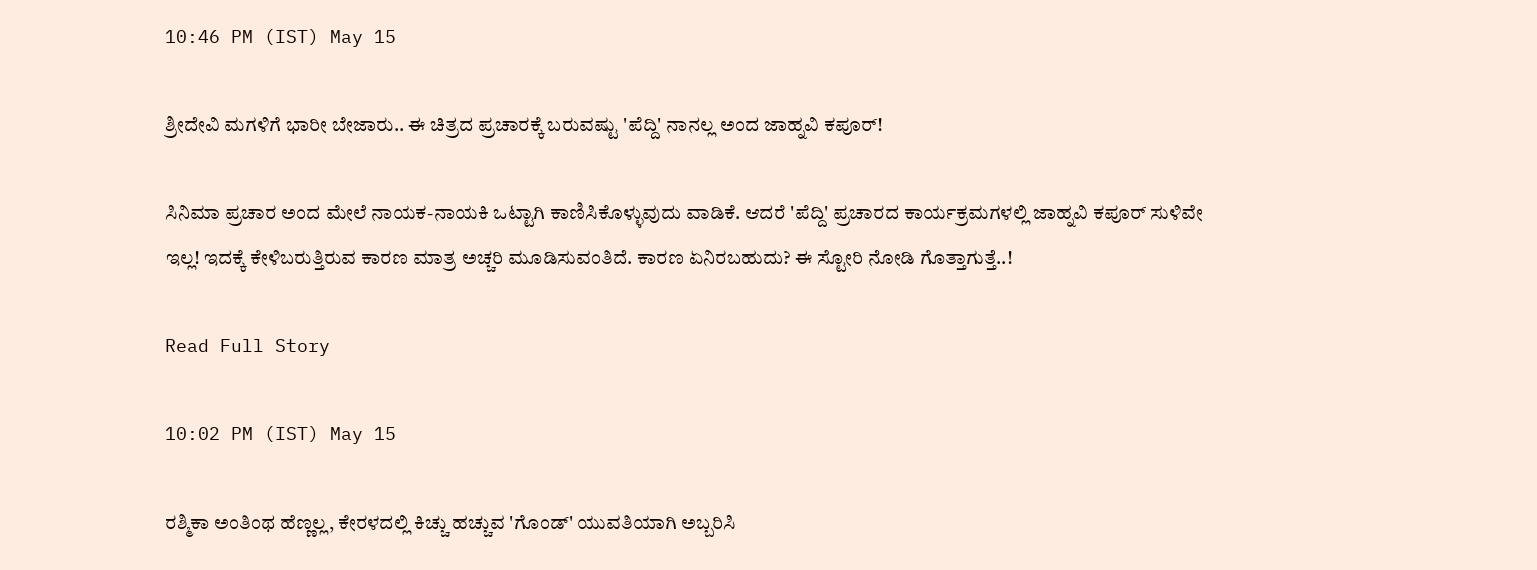10:46 PM (IST) May 15

ಶ್ರೀದೇವಿ ಮಗಳಿಗೆ ಭಾರೀ ಬೇಜಾರು.. ಈ ಚಿತ್ರದ ಪ್ರಚಾರಕ್ಕೆ ಬರುವಷ್ಟು 'ಪೆದ್ದಿ' ನಾನಲ್ಲ ಅಂದ ಜಾಹ್ನವಿ ಕಪೂರ್!

ಸಿನಿಮಾ ಪ್ರಚಾರ ಅಂದ ಮೇಲೆ ನಾಯಕ-ನಾಯಕಿ ಒಟ್ಟಾಗಿ ಕಾಣಿಸಿಕೊಳ್ಳುವುದು ವಾಡಿಕೆ. ಆದರೆ 'ಪೆದ್ದಿ' ಪ್ರಚಾರದ ಕಾರ್ಯಕ್ರಮಗಳಲ್ಲಿ ಜಾಹ್ನವಿ ಕಪೂರ್ ಸುಳಿವೇ ಇಲ್ಲ! ಇದಕ್ಕೆ ಕೇಳಿಬರುತ್ತಿರುವ ಕಾರಣ ಮಾತ್ರ ಅಚ್ಚರಿ ಮೂಡಿಸುವಂತಿದೆ. ಕಾರಣ ಏನಿರಬಹುದು? ಈ ಸ್ಟೋರಿ ನೋಡಿ ಗೊತ್ತಾಗುತ್ತೆ..!

Read Full Story

10:02 PM (IST) May 15

ರಶ್ಮಿಕಾ ಅಂತಿಂಥ ಹೆಣ್ಣಲ್ಲ, ಕೇರಳದಲ್ಲಿ ಕಿಚ್ಚು ಹಚ್ಚುವ 'ಗೊಂಡ್' ಯುವತಿಯಾಗಿ ಅಬ್ಬರಿಸಿ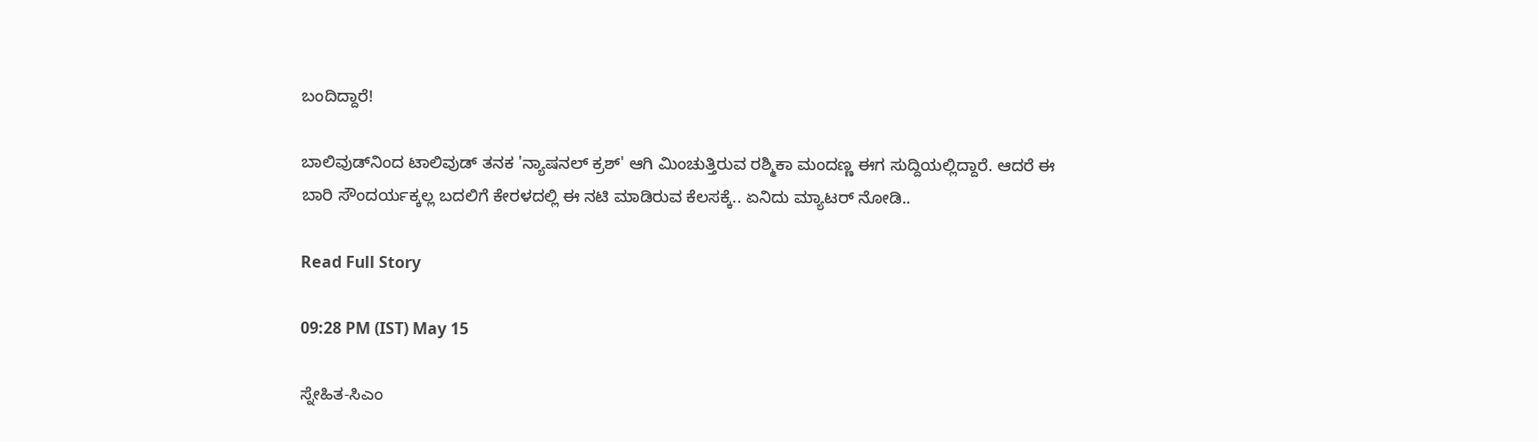ಬಂದಿದ್ದಾರೆ!

ಬಾಲಿವುಡ್‌ನಿಂದ ಟಾಲಿವುಡ್ ತನಕ 'ನ್ಯಾಷನಲ್ ಕ್ರಶ್' ಆಗಿ ಮಿಂಚುತ್ತಿರುವ ರಶ್ಮಿಕಾ ಮಂದಣ್ಣ ಈಗ ಸುದ್ದಿಯಲ್ಲಿದ್ದಾರೆ. ಆದರೆ ಈ ಬಾರಿ ಸೌಂದರ್ಯಕ್ಕಲ್ಲ ಬದಲಿಗೆ ಕೇರಳದಲ್ಲಿ ಈ ನಟಿ ಮಾಡಿರುವ ಕೆಲಸಕ್ಕೆ.. ಏನಿದು ಮ್ಯಾಟರ್ ನೋಡಿ..

Read Full Story

09:28 PM (IST) May 15

ಸ್ನೇಹಿತ-ಸಿಎಂ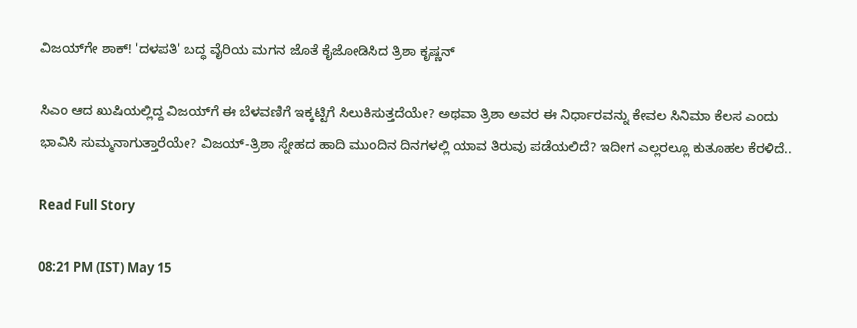ವಿಜಯ್‌ಗೇ ಶಾಕ್! 'ದಳಪತಿ' ಬದ್ಧ ವೈರಿಯ ಮಗನ ಜೊತೆ ಕೈಜೋಡಿಸಿದ ತ್ರಿಶಾ ಕೃಷ್ಣನ್

ಸಿಎಂ ಆದ ಖುಷಿಯಲ್ಲಿದ್ದ ವಿಜಯ್‌ಗೆ ಈ ಬೆಳವಣಿಗೆ ಇಕ್ಕಟ್ಟಿಗೆ ಸಿಲುಕಿಸುತ್ತದೆಯೇ? ಅಥವಾ ತ್ರಿಶಾ ಅವರ ಈ ನಿರ್ಧಾರವನ್ನು ಕೇವಲ ಸಿನಿಮಾ ಕೆಲಸ ಎಂದು ಭಾವಿಸಿ ಸುಮ್ಮನಾಗುತ್ತಾರೆಯೇ? ವಿಜಯ್-ತ್ರಿಶಾ ಸ್ನೇಹದ ಹಾದಿ ಮುಂದಿನ ದಿನಗಳಲ್ಲಿ ಯಾವ ತಿರುವು ಪಡೆಯಲಿದೆ? ಇದೀಗ ಎಲ್ಲರಲ್ಲೂ ಕುತೂಹಲ ಕೆರಳಿದೆ..

Read Full Story

08:21 PM (IST) May 15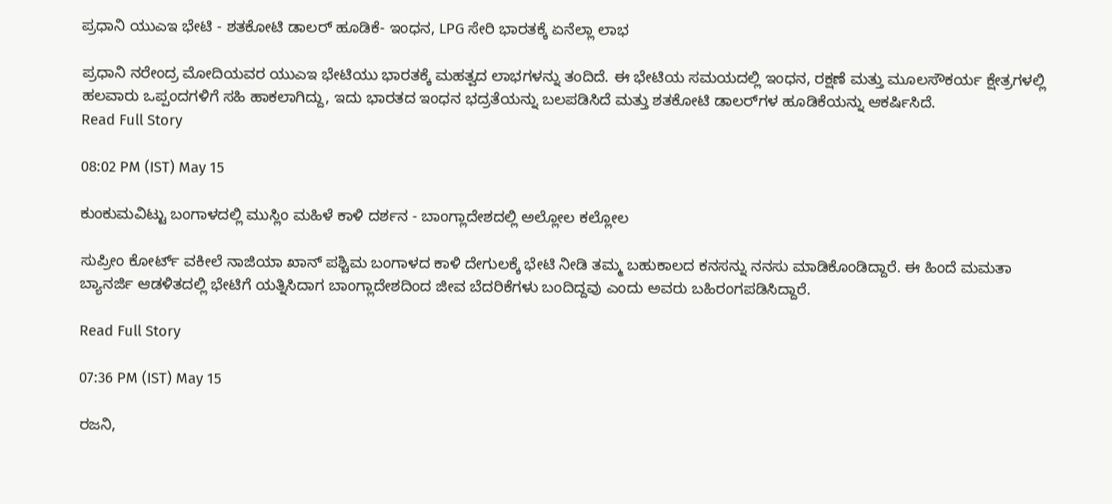ಪ್ರಧಾನಿ ಯುಎಇ ಭೇಟಿ - ಶತಕೋಟಿ ಡಾಲರ್ ಹೂಡಿಕೆ- ಇಂಧನ, LPG ಸೇರಿ ಭಾರತಕ್ಕೆ ಏನೆಲ್ಲಾ ಲಾಭ

ಪ್ರಧಾನಿ ನರೇಂದ್ರ ಮೋದಿಯವರ ಯುಎಇ ಭೇಟಿಯು ಭಾರತಕ್ಕೆ ಮಹತ್ವದ ಲಾಭಗಳನ್ನು ತಂದಿದೆ. ಈ ಭೇಟಿಯ ಸಮಯದಲ್ಲಿ ಇಂಧನ, ರಕ್ಷಣೆ ಮತ್ತು ಮೂಲಸೌಕರ್ಯ ಕ್ಷೇತ್ರಗಳಲ್ಲಿ ಹಲವಾರು ಒಪ್ಪಂದಗಳಿಗೆ ಸಹಿ ಹಾಕಲಾಗಿದ್ದು, ಇದು ಭಾರತದ ಇಂಧನ ಭದ್ರತೆಯನ್ನು ಬಲಪಡಿಸಿದೆ ಮತ್ತು ಶತಕೋಟಿ ಡಾಲರ್‌ಗಳ ಹೂಡಿಕೆಯನ್ನು ಆಕರ್ಷಿಸಿದೆ.
Read Full Story

08:02 PM (IST) May 15

ಕುಂಕುಮವಿಟ್ಟು ಬಂಗಾಳದಲ್ಲಿ ಮುಸ್ಲಿಂ ಮಹಿಳೆ ಕಾಳಿ ದರ್ಶನ - ಬಾಂಗ್ಲಾದೇಶದಲ್ಲಿ ಅಲ್ಲೋಲ ಕಲ್ಲೋಲ

ಸುಪ್ರೀಂ ಕೋರ್ಟ್ ವಕೀಲೆ ನಾಜಿಯಾ ಖಾನ್ ಪಶ್ಚಿಮ ಬಂಗಾಳದ ಕಾಳಿ ದೇಗುಲಕ್ಕೆ ಭೇಟಿ ನೀಡಿ ತಮ್ಮ ಬಹುಕಾಲದ ಕನಸನ್ನು ನನಸು ಮಾಡಿಕೊಂಡಿದ್ದಾರೆ. ಈ ಹಿಂದೆ ಮಮತಾ ಬ್ಯಾನರ್ಜಿ ಆಡಳಿತದಲ್ಲಿ ಭೇಟಿಗೆ ಯತ್ನಿಸಿದಾಗ ಬಾಂಗ್ಲಾದೇಶದಿಂದ ಜೀವ ಬೆದರಿಕೆಗಳು ಬಂದಿದ್ದವು ಎಂದು ಅವರು ಬಹಿರಂಗಪಡಿಸಿದ್ದಾರೆ.

Read Full Story

07:36 PM (IST) May 15

ರಜನಿ,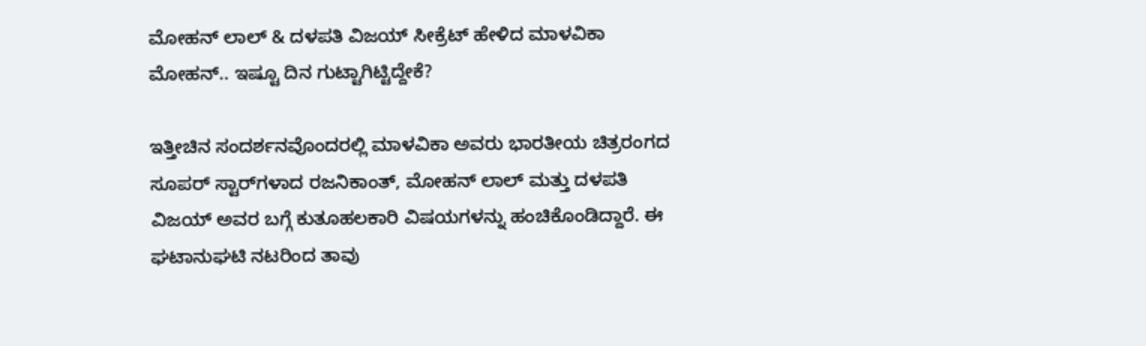ಮೋಹನ್ ಲಾಲ್ & ದಳಪತಿ ವಿಜಯ್ ಸೀಕ್ರೆಟ್ ಹೇಳಿದ ಮಾಳವಿಕಾ ಮೋಹನ್.. ಇಷ್ಟೂ ದಿನ ಗುಟ್ಟಾಗಿಟ್ಟಿದ್ದೇಕೆ?

ಇತ್ತೀಚಿನ ಸಂದರ್ಶನವೊಂದರಲ್ಲಿ ಮಾಳವಿಕಾ ಅವರು ಭಾರತೀಯ ಚಿತ್ರರಂಗದ ಸೂಪರ್ ಸ್ಟಾರ್‌ಗಳಾದ ರಜನಿಕಾಂತ್, ಮೋಹನ್ ಲಾಲ್ ಮತ್ತು ದಳಪತಿ ವಿಜಯ್ ಅವರ ಬಗ್ಗೆ ಕುತೂಹಲಕಾರಿ ವಿಷಯಗಳನ್ನು ಹಂಚಿಕೊಂಡಿದ್ದಾರೆ. ಈ ಘಟಾನುಘಟಿ ನಟರಿಂದ ತಾವು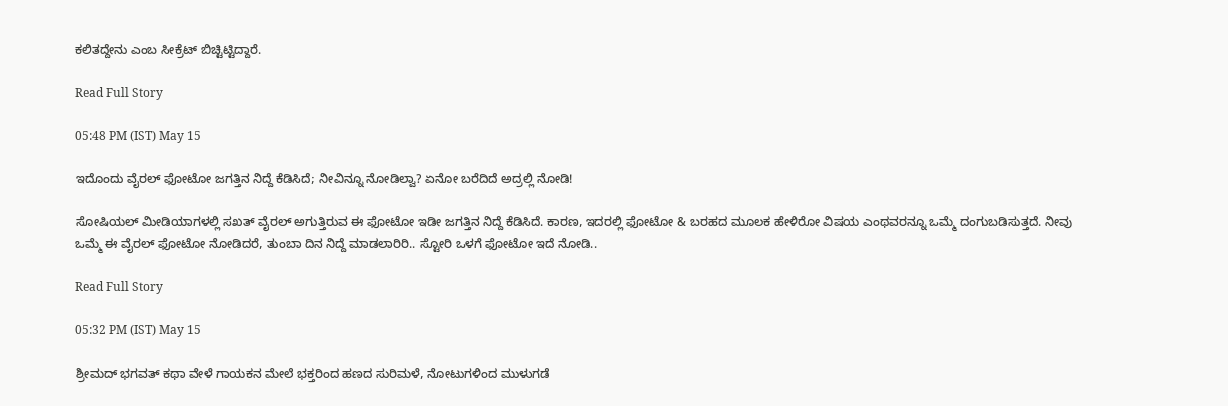ಕಲಿತದ್ದೇನು ಎಂಬ ಸೀಕ್ರೆಟ್ ಬಿಚ್ಟಿಟ್ಟಿದ್ದಾರೆ.

Read Full Story

05:48 PM (IST) May 15

ಇದೊಂದು ವೈರಲ್ ಫೋಟೋ ಜಗತ್ತಿನ ನಿದ್ದೆ ಕೆಡಿಸಿದೆ; ನೀವಿನ್ನೂ ನೋಡಿಲ್ವಾ? ಏನೋ ಬರೆದಿದೆ ಅದ್ರಲ್ಲಿ ನೋಡಿ!

ಸೋಷಿಯಲ್ ಮೀಡಿಯಾಗಳಲ್ಲಿ ಸಖತ್ ವೈರಲ್ ಅಗುತ್ತಿರುವ ಈ ಫೋಟೋ ಇಡೀ ಜಗತ್ತಿನ ನಿದ್ದೆ ಕೆಡಿಸಿದೆ. ಕಾರಣ, ಇದರಲ್ಲಿ ಫೋಟೋ & ಬರಹದ ಮೂಲಕ ಹೇಳಿರೋ ವಿಷಯ ಎಂಥವರನ್ನೂ ಒಮ್ಮೆ ದಂಗುಬಡಿಸುತ್ತದೆ. ನೀವು ಒಮ್ಮೆ ಈ ವೈರಲ್ ಫೋಟೋ ನೋಡಿದರೆ, ತುಂಬಾ ದಿನ ನಿದ್ದೆ ಮಾಡಲಾರಿರಿ.. ಸ್ಟೋರಿ ಒಳಗೆ ಫೋಟೋ ಇದೆ ನೋಡಿ..

Read Full Story

05:32 PM (IST) May 15

ಶ್ರೀಮದ್ ಭಗವತ್ ಕಥಾ ವೇಳೆ ಗಾಯಕನ ಮೇಲೆ ಭಕ್ತರಿಂದ ಹಣದ ಸುರಿಮಳೆ, ನೋಟುಗಳಿಂದ ಮುಳುಗಡೆ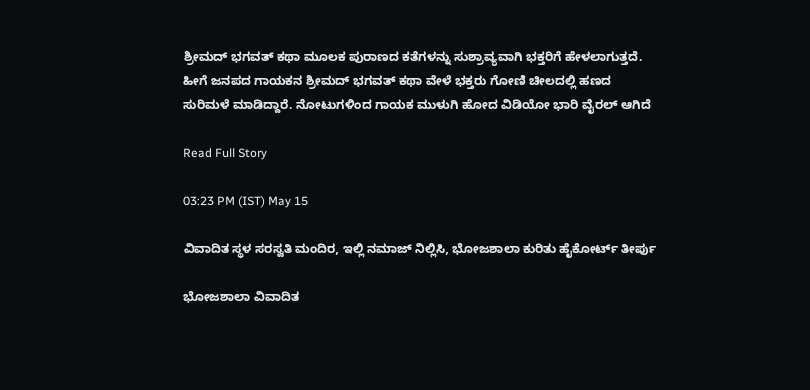ಶ್ರೀಮದ್ ಭಗವತ್ ಕಥಾ ಮೂಲಕ ಪುರಾಣದ ಕತೆಗಳನ್ನು ಸುಶ್ರಾವ್ಯವಾಗಿ ಭಕ್ತರಿಗೆ ಹೇಳಲಾಗುತ್ತದೆ. ಹೀಗೆ ಜನಪದ ಗಾಯಕನ ಶ್ರೀಮದ್ ಭಗವತ್ ಕಥಾ ವೇಳೆ ಭಕ್ತರು ಗೋಣಿ ಚೀಲದಲ್ಲಿ ಹಣದ ಸುರಿಮಳೆ ಮಾಡಿದ್ದಾರೆ. ನೋಟುಗಳಿಂದ ಗಾಯಕ ಮುಳುಗಿ ಹೋದ ವಿಡಿಯೋ ಭಾರಿ ವೈರಲ್ ಆಗಿದೆ

Read Full Story

03:23 PM (IST) May 15

ವಿವಾದಿತ ಸ್ಥಳ ಸರಸ್ವತಿ ಮಂದಿರ, ಇಲ್ಲಿ ನಮಾಜ್ ನಿಲ್ಲಿಸಿ, ಭೋಜಶಾಲಾ ಕುರಿತು ಹೈಕೋರ್ಟ್ ತೀರ್ಪು

ಭೋಜಶಾಲಾ ವಿವಾದಿತ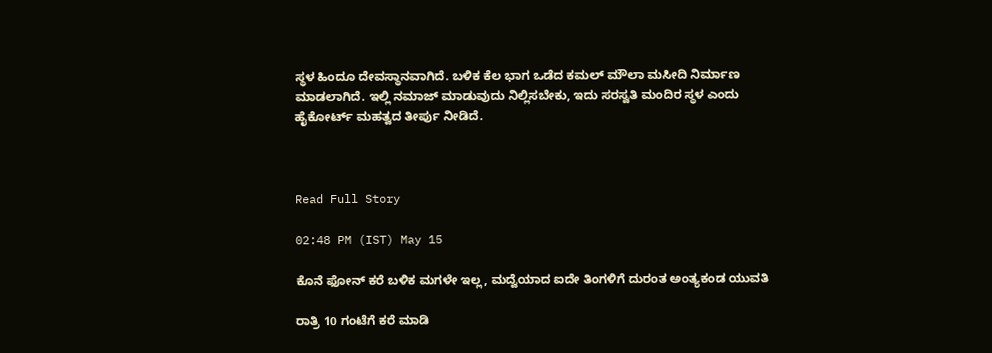ಸ್ಥಳ ಹಿಂದೂ ದೇವಸ್ಥಾನವಾಗಿದೆ. ಬಳಿಕ ಕೆಲ ಭಾಗ ಒಡೆದ ಕಮಲ್ ಮೌಲಾ ಮಸೀದಿ ನಿರ್ಮಾಣ ಮಾಡಲಾಗಿದೆ. ಇಲ್ಲಿ ನಮಾಜ್ ಮಾಡುವುದು ನಿಲ್ಲಿಸಬೇಕು, ಇದು ಸರಸ್ವತಿ ಮಂದಿರ ಸ್ಥಳ ಎಂದು ಹೈಕೋರ್ಟ್ ಮಹತ್ವದ ತೀರ್ಪು ನೀಡಿದೆ.



Read Full Story

02:48 PM (IST) May 15

ಕೊನೆ ಫೋನ್ ಕರೆ ಬಳಿಕ ಮಗಳೇ ಇಲ್ಲ, ಮದ್ವೆಯಾದ ಐದೇ ತಿಂಗಳಿಗೆ ದುರಂತ ಅಂತ್ಯಕಂಡ ಯುವತಿ

ರಾತ್ರಿ 10 ಗಂಟೆಗೆ ಕರೆ ಮಾಡಿ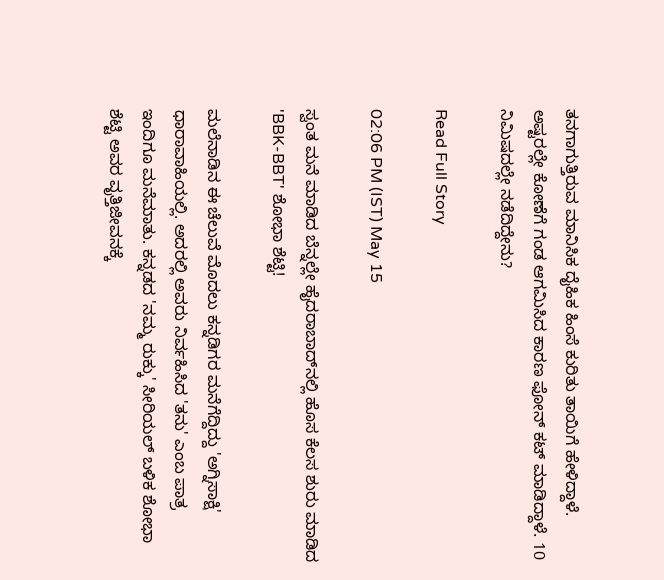ತನಗಾಗುತ್ತಿರುವ ಮಾನಿಸಿಕ ದೈಹಿಕ ಹಿಂಸೆ ಕುರಿತು ತಾಯಿಗೆ ಹೇಳಿದ್ದಾಳೆ. ಅಷ್ಟರಲ್ಲೇ ಕೋಣೆಗೆ ಗಂಡ ಆಗಮಿಸಿದ ಕಾರಣ ಫೋನ್ ಕಟ್ ಮಾಡಿದ್ದಾಳೆ. 10 ನಿಮಿಷದಲ್ಲೇ ನಡೆದಿದ್ದೇನು?

Read Full Story

02:06 PM (IST) May 15

ಸ್ವಂತ ಮನೆ ಮಾಡಿದ ಬೆನ್ನಲ್ಲೇ ಹೈದರಾಬಾದ್‌ನಲ್ಲಿ ಹೊಸ ಕೆಲಸ ಶುರು ಮಾಡಿದ 'BBK-BBT' ಶೋಭಾ ಶೆಟ್ಟಿ!

ಮಲೆನಾಡಿನ ಈ ಚೆಲುವೆ ಮೊದಲು ಕನ್ನಡಿಗರ ಮನೆಗೆದ್ದಿದ್ದು 'ಅಗ್ನಿಸಾಕ್ಷಿ' ಧಾರಾವಾಹಿಯಲ್ಲಿ. ಅದರಲ್ಲಿ ಅವರು ನಿರ್ವಹಿಸಿದ 'ತನು' ಎಂಬ ಪಾತ್ರ ಇಂದಿಗೂ ಮನೆಮಾತು. ಕನ್ನಡದ 'ನಮ್ಮ ರುಕ್ಕು' ಸೀರಿಯಲ್‌ ಬಳಿಕ ಶೋಭಾ ಶೆಟ್ಟಿ ಅವರ ವೃತ್ತಿಜೀವನಕ್ಕೆ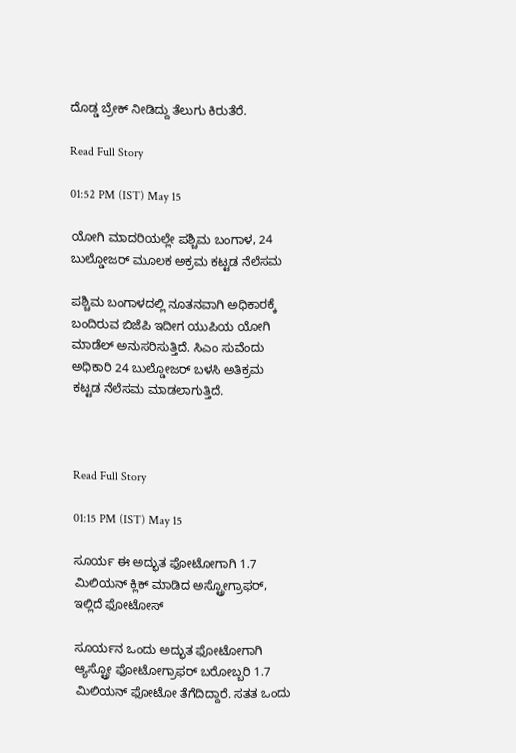ದೊಡ್ಡ ಬ್ರೇಕ್ ನೀಡಿದ್ದು ತೆಲುಗು ಕಿರುತೆರೆ.

Read Full Story

01:52 PM (IST) May 15

ಯೋಗಿ ಮಾದರಿಯಲ್ಲೇ ಪಶ್ಚಿಮ ಬಂಗಾಳ, 24 ಬುಲ್ಡೋಜರ್ ಮೂಲಕ ಅಕ್ರಮ ಕಟ್ಟಡ ನೆಲೆಸಮ

ಪಶ್ಚಿಮ ಬಂಗಾಳದಲ್ಲಿ ನೂತನವಾಗಿ ಅಧಿಕಾರಕ್ಕೆ ಬಂದಿರುವ ಬಿಜೆಪಿ ಇದೀಗ ಯುಪಿಯ ಯೋಗಿ ಮಾಡೆಲ್ ಅನುಸರಿಸುತ್ತಿದೆ. ಸಿಎಂ ಸುವೆಂದು ಅಧಿಕಾರಿ 24 ಬುಲ್ಡೋಜರ್ ಬಳಸಿ ಅತಿಕ್ರಮ ಕಟ್ಟಡ ನೆಲೆಸಮ ಮಾಡಲಾಗುತ್ತಿದೆ.



Read Full Story

01:15 PM (IST) May 15

ಸೂರ್ಯ ಈ ಅದ್ಭುತ ಫೋಟೋಗಾಗಿ 1.7 ಮಿಲಿಯನ್ ಕ್ಲಿಕ್ ಮಾಡಿದ ಅಸ್ಟ್ರೋಗ್ರಾಫರ್, ಇಲ್ಲಿದೆ ಫೋಟೋಸ್

ಸೂರ್ಯನ ಒಂದು ಅದ್ಭುತ ಫೋಟೋಗಾಗಿ ಆ್ಯಸ್ಟ್ರೋ ಫೋಟೋಗ್ರಾಫರ್ ಬರೋಬ್ಬರಿ 1.7 ಮಿಲಿಯನ್ ಫೋಟೋ ತೆಗೆದಿದ್ದಾರೆ. ಸತತ ಒಂದು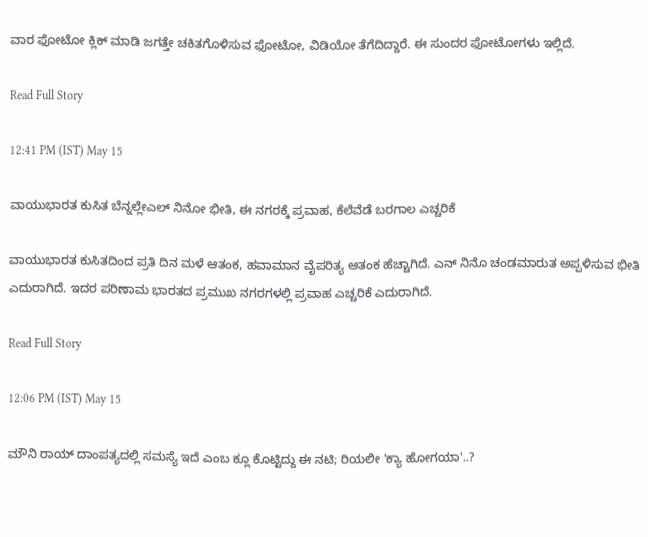ವಾರ ಫೋಟೋ ಕ್ಲಿಕ್ ಮಾಡಿ ಜಗತ್ತೇ ಚಕಿತಗೊಳಿಸುವ ಫೋಟೋ, ವಿಡಿಯೋ ತೆಗೆದಿದ್ದಾರೆ. ಈ ಸುಂದರ ಫೋಟೋಗಳು ಇಲ್ಲಿದೆ.

Read Full Story

12:41 PM (IST) May 15

ವಾಯುಭಾರತ ಕುಸಿತ ಬೆನ್ನಲ್ಲೇಎಲ್ ನಿನೋ ಭೀತಿ, ಈ ನಗರಕ್ಕೆ ಪ್ರವಾಹ, ಕೆಲೆವೆಡೆ ಬರಗಾಲ ಎಚ್ಚರಿಕೆ

ವಾಯುಭಾರತ ಕುಸಿತದಿಂದ ಪ್ರತಿ ದಿನ ಮಳೆ ಆತಂಕ, ಹವಾಮಾನ ವೈಪರಿತ್ಯ ಆತಂಕ ಹೆಚ್ಚಾಗಿದೆ. ಎನ್ ನಿನೊ ಚಂಡಮಾರುತ ಅಪ್ಪಳಿಸುವ ಭೀತಿ ಎದುರಾಗಿದೆ. ಇದರ ಪರಿಣಾಮ ಭಾರತದ ಪ್ರಮುಖ ನಗರಗಳಲ್ಲಿ ಪ್ರವಾಹ ಎಚ್ಚರಿಕೆ ಎದುರಾಗಿದೆ.

Read Full Story

12:06 PM (IST) May 15

ಮೌನಿ ರಾಯ್ ದಾಂಪತ್ಯದಲ್ಲಿ ಸಮಸ್ಯೆ ಇದೆ ಎಂಬ ಕ್ಲೂ ಕೊಟ್ಟಿದ್ದು ಈ ನಟಿ; ರಿಯಲೀ 'ಕ್ಯಾ ಹೋಗಯಾ'..?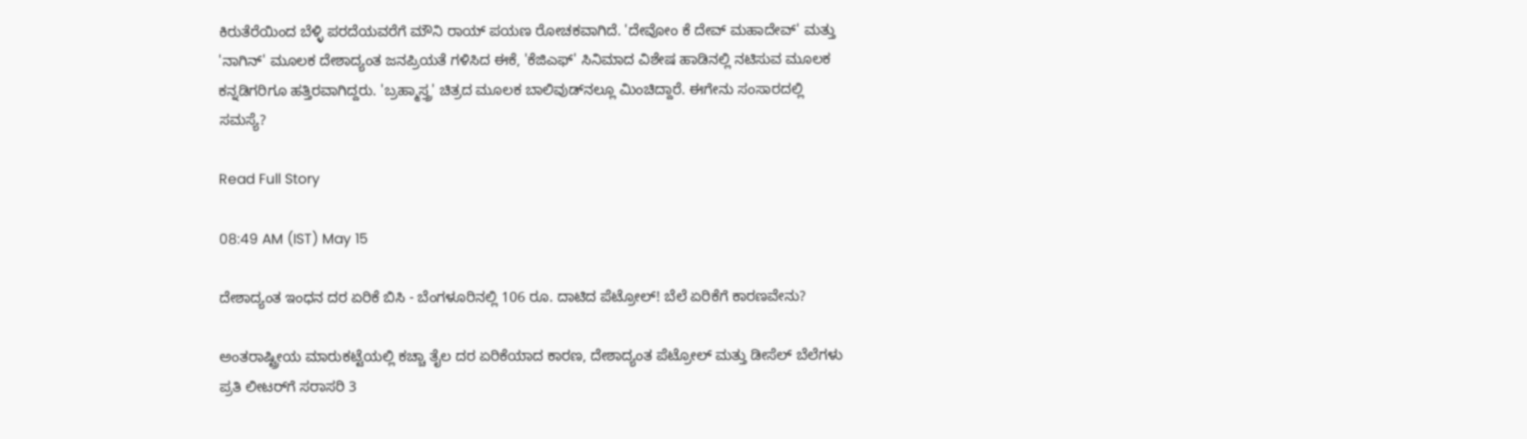ಕಿರುತೆರೆಯಿಂದ ಬೆಳ್ಳಿ ಪರದೆಯವರೆಗೆ ಮೌನಿ ರಾಯ್ ಪಯಣ ರೋಚಕವಾಗಿದೆ. 'ದೇವೋಂ ಕೆ ದೇವ್ ಮಹಾದೇವ್' ಮತ್ತು 'ನಾಗಿನ್' ಮೂಲಕ ದೇಶಾದ್ಯಂತ ಜನಪ್ರಿಯತೆ ಗಳಿಸಿದ ಈಕೆ, 'ಕೆಜಿಎಫ್' ಸಿನಿಮಾದ ವಿಶೇಷ ಹಾಡಿನಲ್ಲಿ ನಟಿಸುವ ಮೂಲಕ ಕನ್ನಡಿಗರಿಗೂ ಹತ್ತಿರವಾಗಿದ್ದರು. 'ಬ್ರಹ್ಮಾಸ್ತ್ರ' ಚಿತ್ರದ ಮೂಲಕ ಬಾಲಿವುಡ್‌ನಲ್ಲೂ ಮಿಂಚಿದ್ದಾರೆ. ಈಗೇನು ಸಂಸಾರದಲ್ಲಿ ಸಮಸ್ಯೆ?

Read Full Story

08:49 AM (IST) May 15

ದೇಶಾದ್ಯಂತ ಇಂಧನ ದರ ಏರಿಕೆ ಬಿಸಿ - ಬೆಂಗಳೂರಿನಲ್ಲಿ 106 ರೂ. ದಾಟಿದ ಪೆಟ್ರೋಲ್! ಬೆಲೆ ಏರಿಕೆಗೆ ಕಾರಣವೇನು?

ಅಂತರಾಷ್ಟ್ರೀಯ ಮಾರುಕಟ್ಟೆಯಲ್ಲಿ ಕಚ್ಚಾ ತೈಲ ದರ ಏರಿಕೆಯಾದ ಕಾರಣ, ದೇಶಾದ್ಯಂತ ಪೆಟ್ರೋಲ್ ಮತ್ತು ಡೀಸೆಲ್ ಬೆಲೆಗಳು ಪ್ರತಿ ಲೀಟರ್‌ಗೆ ಸರಾಸರಿ 3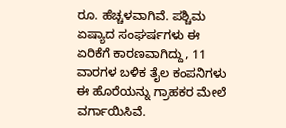ರೂ. ಹೆಚ್ಚಳವಾಗಿವೆ. ಪಶ್ಚಿಮ ಏಷ್ಯಾದ ಸಂಘರ್ಷಗಳು ಈ ಏರಿಕೆಗೆ ಕಾರಣವಾಗಿದ್ದು, 11 ವಾರಗಳ ಬಳಿಕ ತೈಲ ಕಂಪನಿಗಳು ಈ ಹೊರೆಯನ್ನು ಗ್ರಾಹಕರ ಮೇಲೆ ವರ್ಗಾಯಿಸಿವೆ.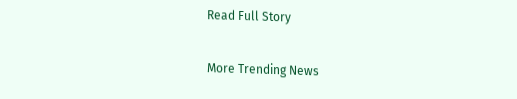Read Full Story

More Trending News